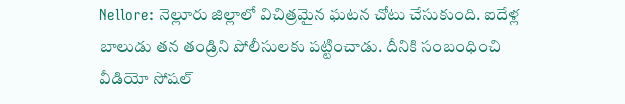Nellore: నెల్లూరు జిల్లాలో విచిత్రమైన ఘటన చోటు చేసుకుంది. ఐదేళ్ల బాలుడు తన తండ్రిని పోలీసులకు పట్టించాడు. దీనికి సంబంధించి వీడియో సోషల్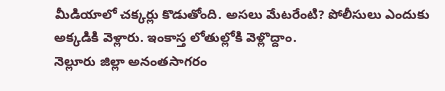మీడియాలో చక్కర్లు కొడుతోంది. అసలు మేటరేంటి? పోలీసులు ఎందుకు అక్కడికి వెళ్లారు. ఇంకాస్త లోతుల్లోకి వెళ్లొద్దాం.
నెల్లూరు జిల్లా అనంతసాగరం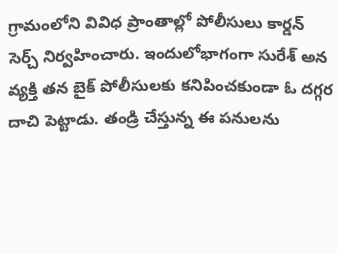గ్రామంలోని వివిధ ప్రాంతాల్లో పోలీసులు కార్డన్ సెర్చ్ నిర్వహించారు. ఇందులోభాగంగా సురేశ్ అన వ్యక్తి తన బైక్ పోలీసులకు కనిపించకుండా ఓ దగ్గర దాచి పెట్టాడు. తండ్రి చేస్తున్న ఈ పనులను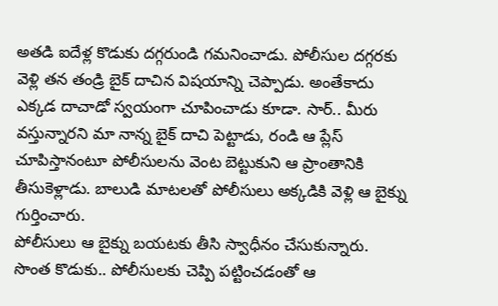అతడి ఐదేళ్ల కొడుకు దగ్గరుండి గమనించాడు. పోలీసుల దగ్గరకు వెళ్లి తన తండ్రి బైక్ దాచిన విషయాన్ని చెప్పాడు. అంతేకాదు ఎక్కడ దాచాడో స్వయంగా చూపించాడు కూడా. సార్.. మీరు వస్తున్నారని మా నాన్న బైక్ దాచి పెట్టాడు, రండి ఆ ప్లేస్ చూపిస్తానంటూ పోలీసులను వెంట బెట్టుకుని ఆ ప్రాంతానికి తీసుకెళ్లాడు. బాలుడి మాటలతో పోలీసులు అక్కడికి వెళ్లి ఆ బైక్ను గుర్తించారు.
పోలీసులు ఆ బైక్ను బయటకు తీసి స్వాధీనం చేసుకున్నారు. సొంత కొడుకు.. పోలీసులకు చెప్పి పట్టించడంతో ఆ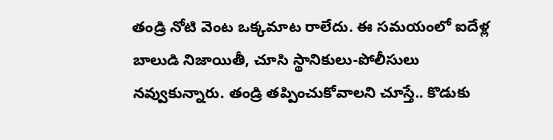తండ్రి నోటి వెంట ఒక్కమాట రాలేదు. ఈ సమయంలో ఐదేళ్ల బాలుడి నిజాయితీ, చూసి స్థానికులు-పోలీసులు నవ్వుకున్నారు. తండ్రి తప్పించుకోవాలని చూస్తే.. కొడుకు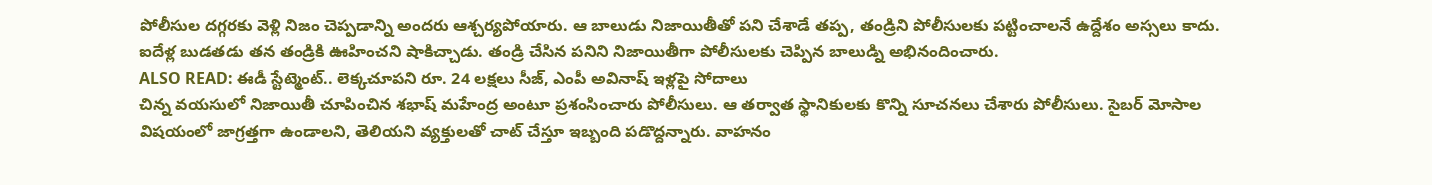పోలీసుల దగ్గరకు వెళ్లి నిజం చెప్పడాన్ని అందరు ఆశ్చర్యపోయారు. ఆ బాలుడు నిజాయితీతో పని చేశాడే తప్ప, తండ్రిని పోలీసులకు పట్టించాలనే ఉద్దేశం అస్సలు కాదు. ఐదేళ్ల బుడతడు తన తండ్రికి ఊహించని షాకిచ్చాడు. తండ్రి చేసిన పనిని నిజాయితీగా పోలీసులకు చెప్పిన బాలుడ్ని అభినందించారు.
ALSO READ: ఈడీ స్టేట్మెంట్.. లెక్కచూపని రూ. 24 లక్షలు సీజ్, ఎంపీ అవినాష్ ఇళ్లపై సోదాలు
చిన్న వయసులో నిజాయితీ చూపించిన శభాష్ మహేంద్ర అంటూ ప్రశంసించారు పోలీసులు. ఆ తర్వాత స్థానికులకు కొన్ని సూచనలు చేశారు పోలీసులు. సైబర్ మోసాల విషయంలో జాగ్రత్తగా ఉండాలని, తెలియని వ్యక్తులతో చాట్ చేస్తూ ఇబ్బంది పడొద్దన్నారు. వాహనం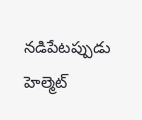నడిపేటప్పుడు హెల్మెట్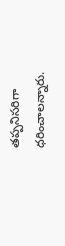తప్పనిసరిగా ధరించాలన్నారు.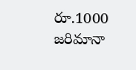రూ.1000 జరిమానా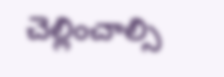చెల్లించాల్సి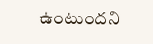ఉంటుందని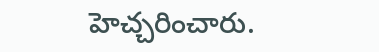హెచ్చరించారు.